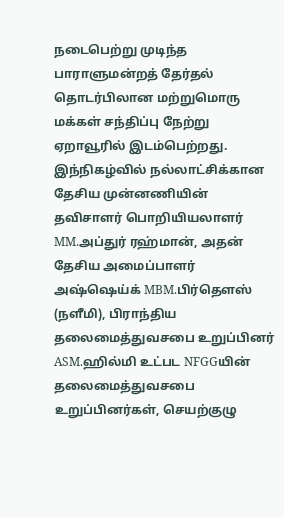நடைபெற்று முடிந்த பாராளுமன்றத் தேர்தல் தொடர்பிலான மற்றுமொரு மக்கள் சந்திப்பு நேற்று ஏறாவூரில் இடம்பெற்றது.
இந்நிகழ்வில் நல்லாட்சிக்கான தேசிய முன்னணியின் தவிசாளர் பொறியியலாளர் MM.அப்துர் ரஹ்மான், அதன் தேசிய அமைப்பாளர் அஷ்ஷெய்க் MBM.பிர்தௌஸ் (நளீமி), பிராந்திய தலைமைத்துவசபை உறுப்பினர் ASM.ஹில்மி உட்பட NFGGயின் தலைமைத்துவசபை உறுப்பினர்கள், செயற்குழு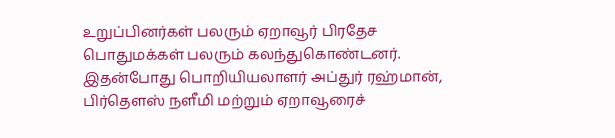உறுப்பினர்கள் பலரும் ஏறாவூர் பிரதேச பொதுமக்கள் பலரும் கலந்துகொண்டனர்.
இதன்போது பொறியியலாளர் அப்துர் ரஹ்மான், பிர்தௌஸ் நளீமி மற்றும் ஏறாவூரைச்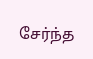சேர்ந்த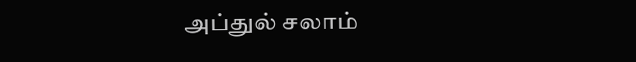அப்துல் சலாம்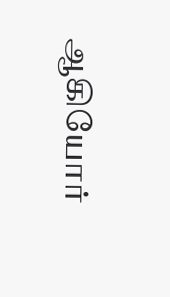ஆகியோர்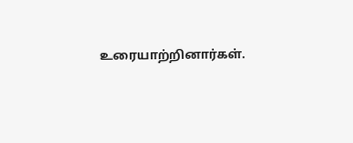உரையாற்றினார்கள்.